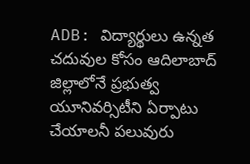ADB: విద్యార్థులు ఉన్నత చదువుల కోసం ఆదిలాబాద్ జిల్లాలోనే ప్రభుత్వ యూనివర్సిటీని ఏర్పాటు చేయాలనీ పలువురు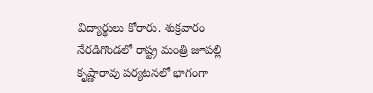విద్యార్థులు కోరారు. శుక్రవారం నేరడిగొండలో రాష్ట్ర మంత్రి జూపల్లి కృష్ణారావు పర్యటనలో భాగంగా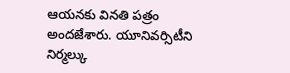ఆయనకు వినతి పత్రం అందజేశారు. యూనివర్సిటీని నిర్మల్కు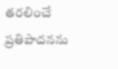తరలించే ప్రతిపాదనను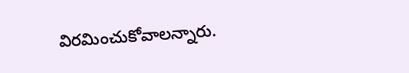విరమించుకోవాలన్నారు.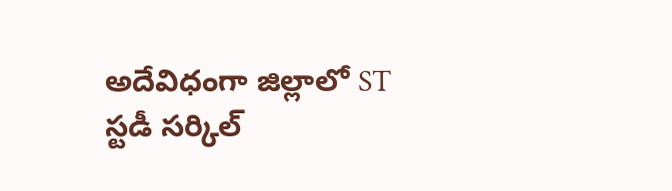అదేవిధంగా జిల్లాలో ST స్టడీ సర్కిల్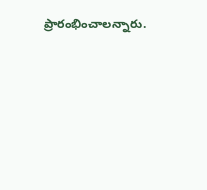ప్రారంభించాలన్నారు.